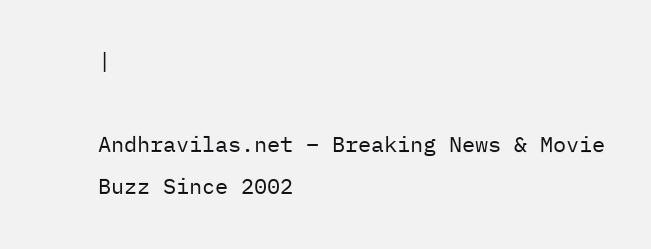|

Andhravilas.net – Breaking News & Movie Buzz Since 2002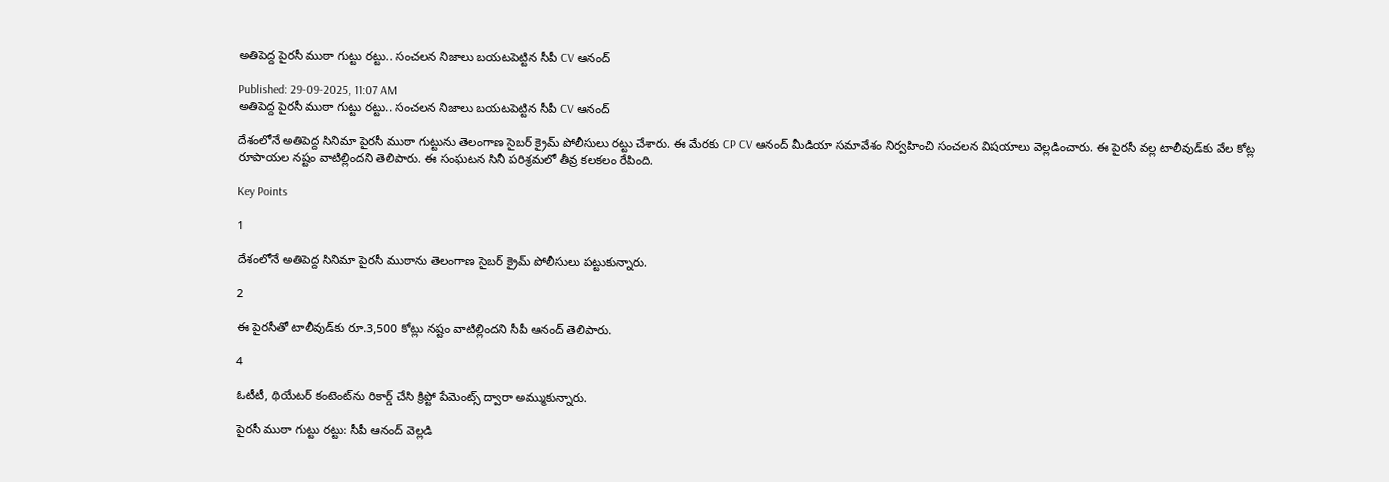అతిపెద్ద పైరసీ ముఠా గుట్టు రట్టు.. సంచలన నిజాలు బయటపెట్టిన సీపీ CV ఆనంద్

Published: 29-09-2025, 11:07 AM
అతిపెద్ద పైరసీ ముఠా గుట్టు రట్టు.. సంచలన నిజాలు బయటపెట్టిన సీపీ CV ఆనంద్

దేశంలోనే అతిపెద్ద సినిమా పైరసీ ముఠా గుట్టును తెలంగాణ సైబర్‌ క్రైమ్‌ పోలీసులు రట్టు చేశారు. ఈ మేరకు CP CV ఆనంద్ మీడియా సమావేశం నిర్వహించి సంచలన విషయాలు వెల్లడించారు. ఈ పైరసీ వల్ల టాలీవుడ్‌కు వేల కోట్ల రూపాయల నష్టం వాటిల్లిందని తెలిపారు. ఈ సంఘటన సినీ పరిశ్రమలో తీవ్ర కలకలం రేపింది.

Key Points

1

దేశంలోనే అతిపెద్ద సినిమా పైరసీ ముఠాను తెలంగాణ సైబర్‌ క్రైమ్‌ పోలీసులు పట్టుకున్నారు.

2

ఈ పైరసీతో టాలీవుడ్‌కు రూ.3,500 కోట్లు నష్టం వాటిల్లిందని సీపీ ఆనంద్ తెలిపారు.

4

ఓటీటీ, థియేటర్ కంటెంట్‌ను రికార్డ్ చేసి క్రిప్టో పేమెంట్స్ ద్వారా అమ్ముకున్నారు.

పైరసీ ముఠా గుట్టు రట్టు: సీపీ ఆనంద్ వెల్లడి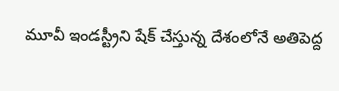మూవీ ఇండస్ట్రీని షేక్ చేస్తున్న దేశంలోనే అతిపెద్ద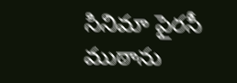సినిమా పైరసీ ముఠాను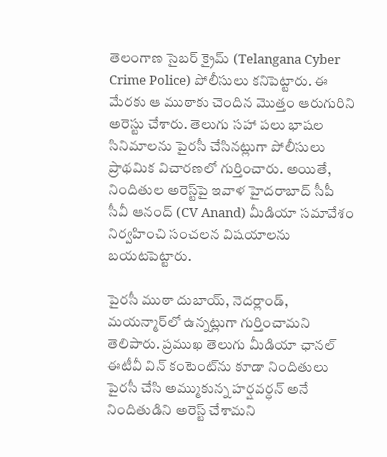తెలంగాణ సైబర్‌ క్రైమ్‌ (Telangana Cyber Crime Police) పోలీసులు కనిపెట్టారు. ఈ మేరకు ఆ ముఠాకు చెందిన మొత్తం ఆరుగురిని అరెస్టు చేశారు. తెలుగు సహా పలు భాషల సినిమాలను పైరసీ చేసినట్లుగా పోలీసులు ప్రాథమిక విచారణలో గుర్తించారు. అయితే, నిందితుల అరెస్ట్‌పై ఇవాళ హైదరాబాద్ సీపీ సీవీ ఆనంద్ (CV Anand) మీడియా సమావేశం నిర్వహించి సంచలన విషయాలను బయటపెట్టారు.

పైరసీ ముఠా దుబాయ్, నెదర్లాండ్, మయన్మార్‌లో ఉన్నట్లుగా గుర్తించామని తెలిపారు. ప్రముఖ తెలుగు మీడియా ఛానల్ ఈటీవీ విన్ కంటెంట్‌ను కూడా నిందితులు పైరసీ చేసి అమ్ముకున్న హర్షవర్ధన్‌ అనే నిందితుడిని అరెస్ట్ చేశామని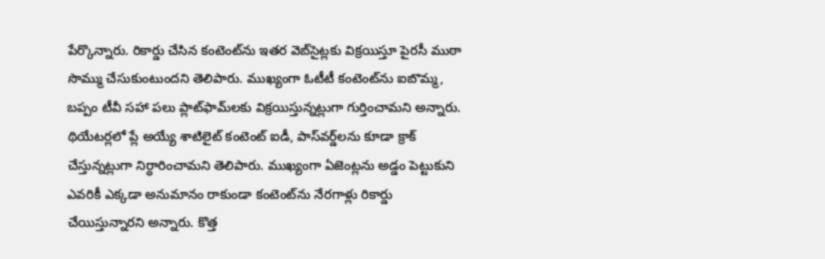పేర్కొన్నారు. రికార్డు చేసిన కంటెంట్‌ను ఇతర వెబ్‌సైట్లకు విక్రయిస్తూ పైరసీ ముఠా సొమ్ము చేసుకుంటుందని తెలిపారు. ముఖ్యంగా ఓటీటీ కంటెంట్‌ను ఐబొమ్మ, బప్పం టీవీ సహా పలు ప్లాట్‌ఫామ్‌లకు విక్రయిస్తున్నట్లుగా గుర్తించామని అన్నారు. థియేటర్లలో ప్లే అయ్యే శాటిలైట్ కంటెంట్ ఐడీ, పాస్‌వర్డ్‌లను కూడా క్రాక్ చేస్తున్నట్లుగా నిర్ధారించామని తెలిపారు. ముఖ్యంగా ఏజెంట్లను అడ్డం పెట్టుకుని ఎవరికీ ఎక్కడా అనుమానం రాకుండా కంటెంట్‌ను నేరగాళ్లు రికార్డు చేయిస్తున్నారని అన్నారు. కొత్త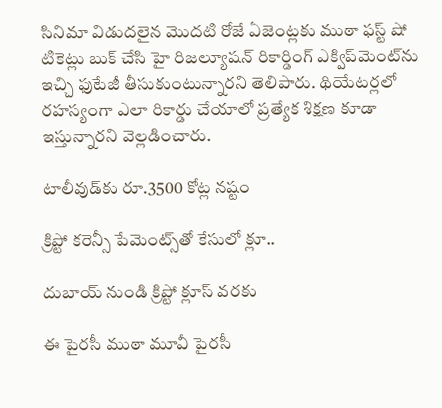సినిమా విడుదలైన మొదటి రోజే ఏజెంట్లకు ముఠా ఫస్ట్ షో టికెట్లు బుక్ చేసి హై రిజల్యూషన్ రికార్డింగ్ ఎక్విప్‌మెంట్‌ను ఇచ్చి ఫుటేజీ తీసుకుంటున్నారని తెలిపారు. థియేటర్లలో రహస్యంగా ఎలా రికార్డు చేయాలో ప్రత్యేక శిక్షణ కూడా ఇస్తున్నారని వెల్లడించారు.

టాలీవుడ్‌కు రూ.3500 కోట్ల నష్టం

క్రిప్టో కరెన్సీ పేమెంట్స్‌‌తో కేసులో క్లూ..

దుబాయ్ నుండి క్రిప్టో క్లూస్ వరకు

ఈ పైరసీ ముఠా మూవీ పైరసీ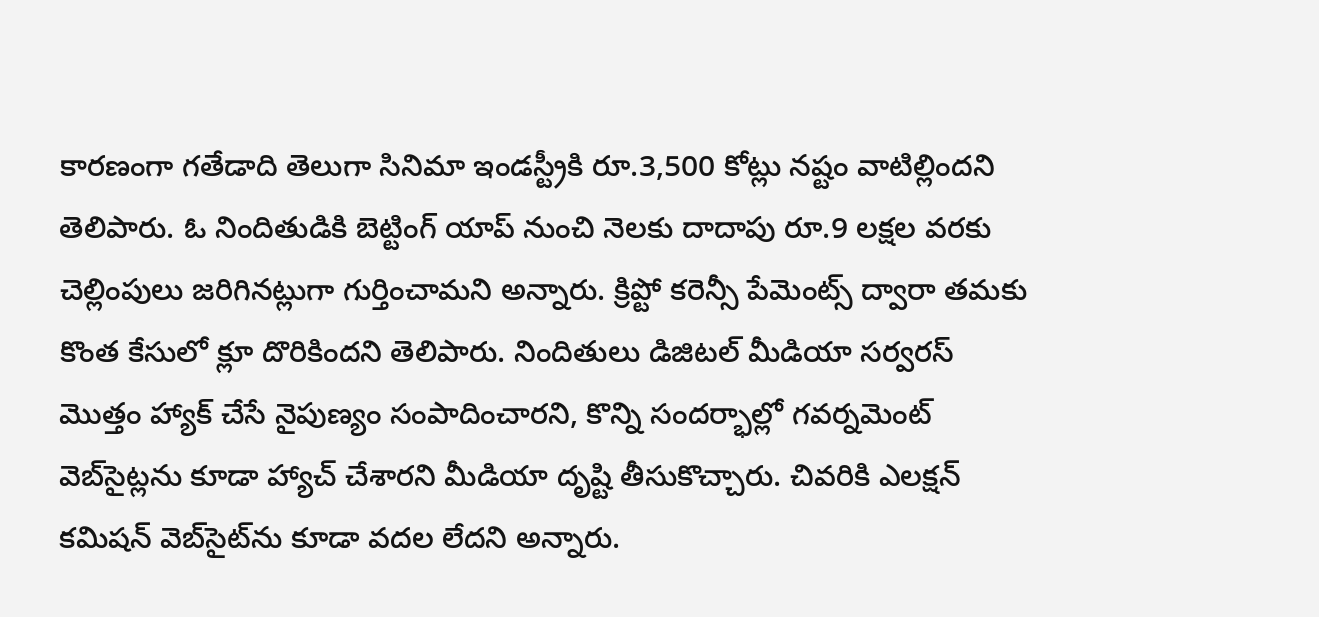కారణంగా గతేడాది తెలుగా సినిమా ఇండస్ట్రీకి రూ.3,500 కోట్లు నష్టం వాటిల్లిందని తెలిపారు. ఓ నిందితుడికి బెట్టింగ్ యాప్ నుంచి నెలకు దాదాపు రూ.9 లక్షల వరకు చెల్లింపులు జరిగినట్లుగా గుర్తించామని అన్నారు. క్రిప్టో కరెన్సీ పేమెంట్స్ ద్వారా తమకు కొంత కేసులో క్లూ దొరికిందని తెలిపారు. నిందితులు డిజిటల్ మీడియా సర్వరస్ మొత్తం హ్యాక్ చేసే నైపుణ్యం సంపాదించారని, కొన్ని సందర్భాల్లో గవర్నమెంట్ వెబ్‌సైట్లను కూడా హ్యాచ్ చేశారని మీడియా దృష్టి తీసుకొచ్చారు. చివరికి ఎలక్షన్ కమిషన్ వెబ్‌సైట్‌ను కూడా వదల లేదని అన్నారు.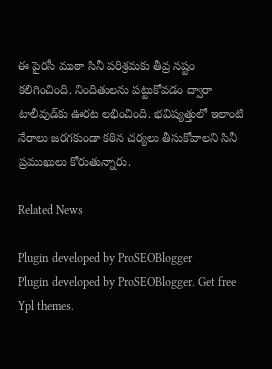ఈ పైరసీ ముఠా సినీ పరిశ్రమకు తీవ్ర నష్టం కలిగించింది. నిందితులను పట్టుకోవడం ద్వారా టాలీవుడ్‌కు ఊరట లభించింది. భవిష్యత్తులో ఇలాంటి నేరాలు జరగకుండా కఠిన చర్యలు తీసుకోవాలని సినీ ప్రముఖులు కోరుతున్నారు.

Related News

Plugin developed by ProSEOBlogger
Plugin developed by ProSEOBlogger. Get free Ypl themes.